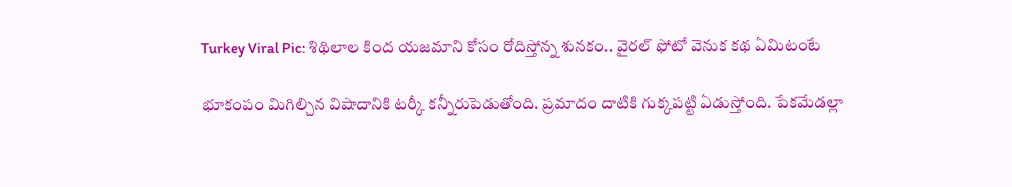Turkey Viral Pic: శిథిలాల కింద యజమాని కోసం రోదిస్తోన్న శునకం.. వైరల్ ఫోటో వెనుక కథ ఏమిటంటే

భూకంపం మిగిల్చిన విషాదానికి టర్కీ కన్నీరుపెడుతోంది. ప్రమాదం దాటికి గుక్కపట్టి ఏడుస్తోంది. పేకమేడల్లా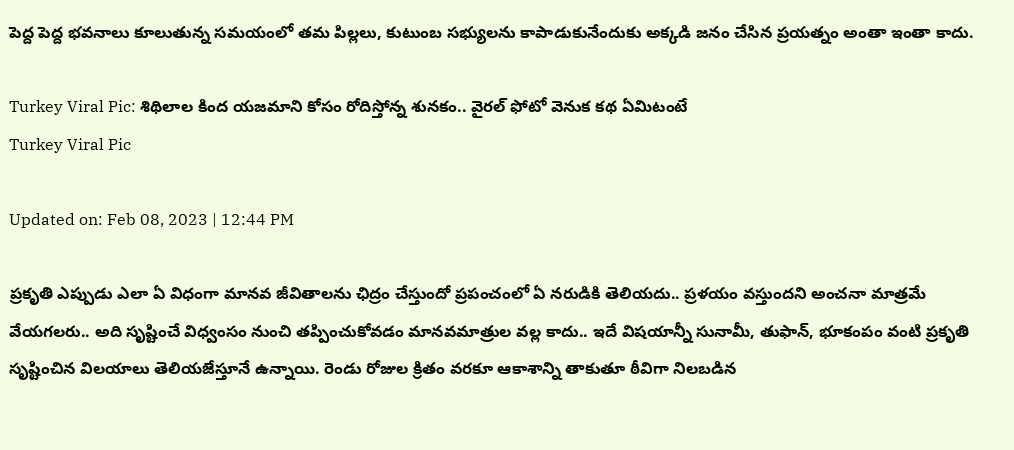పెద్ద పెద్ద భవనాలు కూలుతున్న సమయంలో తమ పిల్లలు, కుటుంబ సభ్యులను కాపాడుకునేందుకు అక్కడి జనం చేసిన ప్రయత్నం అంతా ఇంతా కాదు.

Turkey Viral Pic: శిథిలాల కింద యజమాని కోసం రోదిస్తోన్న శునకం.. వైరల్ ఫోటో వెనుక కథ ఏమిటంటే
Turkey Viral Pic

Updated on: Feb 08, 2023 | 12:44 PM

ప్రకృతి ఎప్పుడు ఎలా ఏ విధంగా మానవ జీవితాలను ఛిద్రం చేస్తుందో ప్రపంచంలో ఏ నరుడికి తెలియదు.. ప్రళయం వస్తుందని అంచనా మాత్రమే వేయగలరు.. అది సృష్టించే విధ్వంసం నుంచి తప్పించుకోవడం మానవమాత్రుల వల్ల కాదు.. ఇదే విషయాన్నీ సునామీ, తుఫాన్, భూకంపం వంటి ప్రకృతి సృష్టించిన విలయాలు తెలియజేస్తూనే ఉన్నాయి. రెండు రోజుల క్రితం వరకూ ఆకాశాన్ని తాకుతూ ఠీవిగా నిలబడిన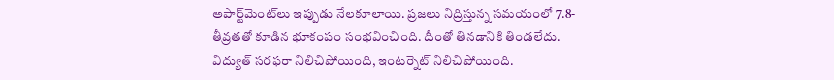అపార్ట్‌మెంట్‌లు ఇప్పుడు నేలకూలాయి. ప్రజలు నిద్రిస్తున్న సమయంలో 7.8-తీవ్రతతో కూడిన భూకంపం సంభవించింది. దీంతో తినడానికి తిండలేదు. విద్యుత్ సరఫరా నిలిచిపోయింది, ఇంటర్నెట్‌ నిలిచిపోయింది.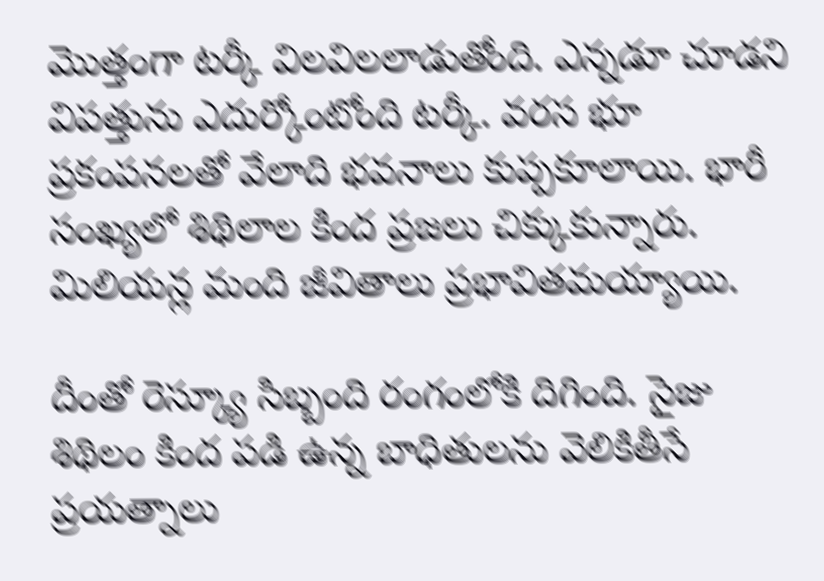మొత్తంగా టర్కీ విలవిలలాడుతోంది. ఎన్నడూ చూడని విపత్తును ఎదుర్కోంటోంది టర్కీ. వరస భూ ప్రకంపనలతో వేలాది భవనాలు కుప్పకూలాయి. భారీ సంఖ్యలో శిథిలాల కింద ప్రజలు చిక్కుకున్నారు.  మిలియన్ల మంది జీవితాలు ప్రభావితమయ్యాయి.

దీంతో రెస్క్యూ సిబ్బంది రంగంలోకి దిగింది. సైజు శిథిలం కింద పడి ఉన్న బాధితులను వెలికితీసే ప్రయత్నాలు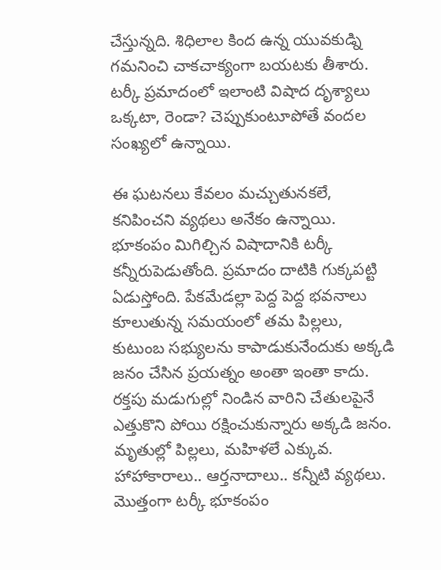చేస్తున్నది. శిధిలాల కింద ఉన్న యువకుడ్ని గమనించి చాకచాక్యంగా బయటకు తీశారు. టర్కీ ప్రమాదంలో ఇలాంటి విషాద దృశ్యాలు ఒక్కటా, రెండా? చెప్పుకుంటూపోతే వందల సంఖ్యలో ఉన్నాయి.

ఈ ఘటనలు కేవలం మచ్చుతునకలే, కనిపించని వ్యథలు అనేకం ఉన్నాయి. భూకంపం మిగిల్చిన విషాదానికి టర్కీ కన్నీరుపెడుతోంది. ప్రమాదం దాటికి గుక్కపట్టి ఏడుస్తోంది. పేకమేడల్లా పెద్ద పెద్ద భవనాలు కూలుతున్న సమయంలో తమ పిల్లలు, కుటుంబ సభ్యులను కాపాడుకునేందుకు అక్కడి జనం చేసిన ప్రయత్నం అంతా ఇంతా కాదు. రక్తపు మడుగుల్లో నిండిన వారిని చేతులపైనే ఎత్తుకొని పోయి రక్షించుకున్నారు అక్కడి జనం. మృతుల్లో పిల్లలు, మహిళలే ఎక్కువ. హాహాకారాలు.. ఆర్తనాదాలు.. కన్నీటి వ్యథలు. మొత్తంగా టర్కీ భూకంపం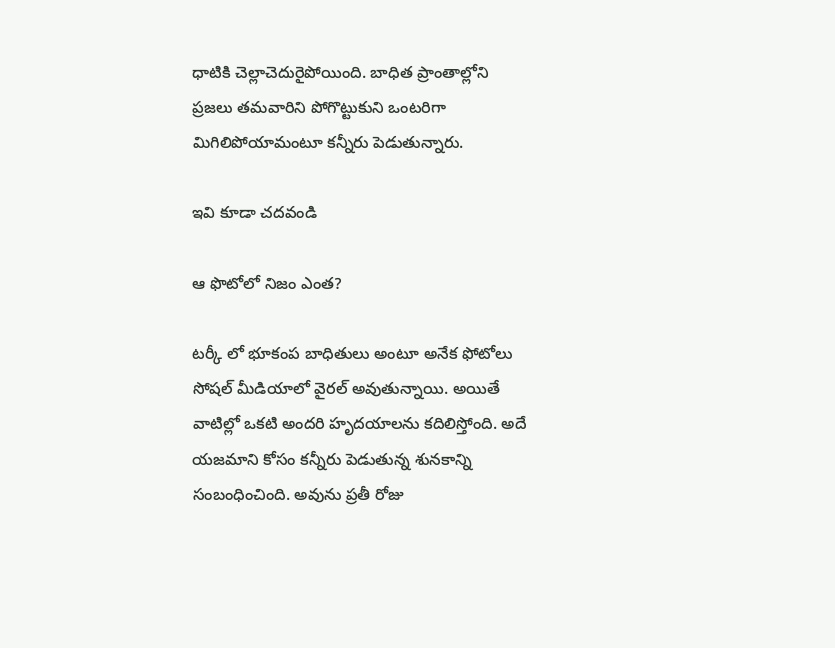ధాటికి చెల్లాచెదురైపోయింది. బాధిత ప్రాంతాల్లోని ప్రజలు తమవారిని పోగొట్టుకుని ఒంటరిగా మిగిలిపోయామంటూ కన్నీరు పెడుతున్నారు.

ఇవి కూడా చదవండి

ఆ ఫొటోలో నిజం ఎంత?

టర్కీ లో భూకంప బాధితులు అంటూ అనేక ఫోటోలు సోషల్ మీడియాలో వైరల్ అవుతున్నాయి. అయితే వాటిల్లో ఒకటి అందరి హృదయాలను కదిలిస్తోంది. అదే యజమాని కోసం కన్నీరు పెడుతున్న శునకాన్ని సంబంధించింది. అవును ప్రతీ రోజు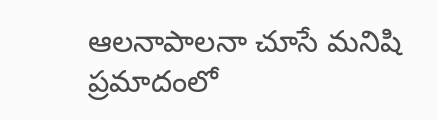ఆలనాపాలనా చూసే మనిషి ప్రమాదంలో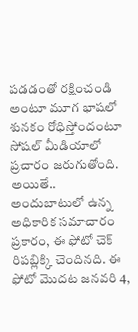పడడంతో రక్షించండి అంటూ మూగ భాషలో శునకం రోధిస్తోందంటూ సోషల్ మీడియాలో ప్రచారం జరుగుతోంది. అయితే.. అందుబాటులో ఉన్న అధికారిక సమాచారం ప్రకారం, ఈ ఫోటో చెక్ రిపబ్లిక్కి చెందినది. ఈ ఫోటో మొదట జనవరి 4,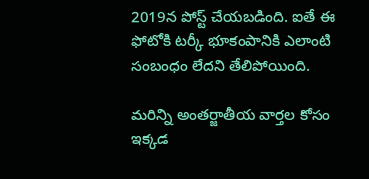2019న పోస్ట్ చేయబడింది. ఐతే ఈ ఫోటోకి టర్కీ భూకంపానికి ఎలాంటి సంబంధం లేదని తేలిపోయింది.

మరిన్ని అంతర్జాతీయ వార్తల కోసం ఇక్కడ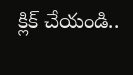క్లిక్ చేయండి..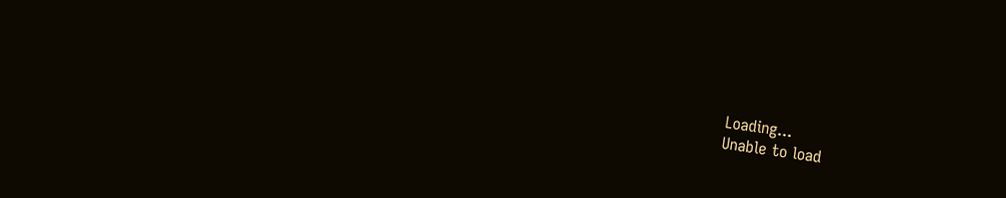Loading...
Unable to load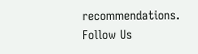recommendations.
Follow Us